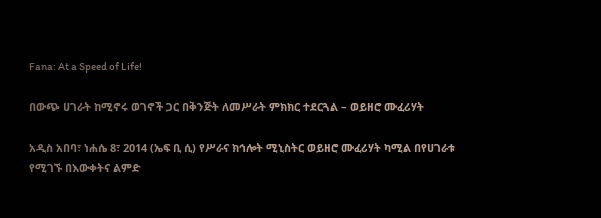Fana: At a Speed of Life!

በውጭ ሀገራት ከሚኖሩ ወገኖች ጋር በቅንጅት ለመሥራት ምክክር ተደርጓል – ወይዘሮ ሙፈሪሃት

አዲስ አበባ፣ ነሐሴ 8፣ 2014 (ኤፍ ቢ ሲ) የሥራና ክኅሎት ሚኒስትር ወይዘሮ ሙፈሪሃት ካሚል በየሀገራቱ የሚገኙ በእውቀትና ልምድ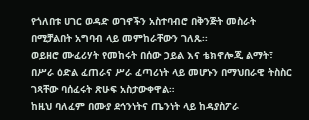የጎለበቱ ሀገር ወዳድ ወገኖችን አስተባብሮ በቅንጅት መስራት በሚቻልበት አግባብ ላይ መምከራቸውን ገለጹ፡፡
ወይዘሮ ሙፈሪሃት የመከሩት በሰው ኃይል እና ቴክኖሎጂ ልማት፣ በሥራ ዕድል ፈጠራና ሥራ ፈጣሪነት ላይ መሆኑን በማህበራዊ ትስስር ገጻቸው ባሰፈሩት ጽሁፍ አስታውቀዋል።
ከዚህ ባለፈም በሙያ ደኅንነትና ጤንነት ላይ ከዳያስፖራ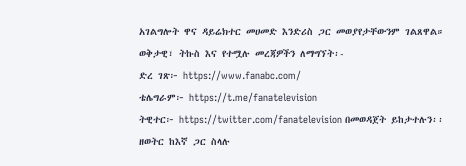አገልግሎት ዋና ዳይሬክተር መሀመድ እንድሪስ ጋር መወያየታቸውንም ገልጸዋል።
ወቅታዊ፣ ትኩስ እና የተሟሉ መረጃዎችን ለማግኘት፡-
ድረ ገጽ፦ https://www.fanabc.com/
ቴሌግራም፦ https://t.me/fanatelevision
ትዊተር፦ https://twitter.com/fanatelevision በመወዳጀት ይከታተሉን፡፡
ዘወትር ከእኛ ጋር ስላሉ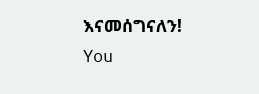እናመሰግናለን!
You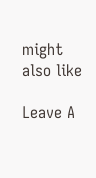might also like

Leave A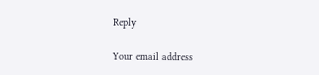Reply

Your email address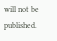will not be published.